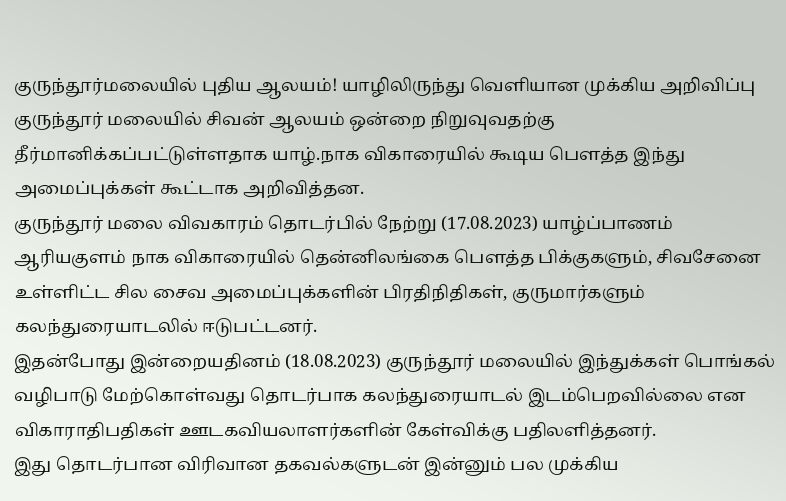குருந்தூர்மலையில் புதிய ஆலயம்! யாழிலிருந்து வெளியான முக்கிய அறிவிப்பு
குருந்தூர் மலையில் சிவன் ஆலயம் ஒன்றை நிறுவுவதற்கு தீர்மானிக்கப்பட்டுள்ளதாக யாழ்.நாக விகாரையில் கூடிய பௌத்த இந்து அமைப்புக்கள் கூட்டாக அறிவித்தன.
குருந்தூர் மலை விவகாரம் தொடர்பில் நேற்று (17.08.2023) யாழ்ப்பாணம் ஆரியகுளம் நாக விகாரையில் தென்னிலங்கை பௌத்த பிக்குகளும், சிவசேனை உள்ளிட்ட சில சைவ அமைப்புக்களின் பிரதிநிதிகள், குருமார்களும் கலந்துரையாடலில் ஈடுபட்டனர்.
இதன்போது இன்றையதினம் (18.08.2023) குருந்தூர் மலையில் இந்துக்கள் பொங்கல் வழிபாடு மேற்கொள்வது தொடர்பாக கலந்துரையாடல் இடம்பெறவில்லை என விகாராதிபதிகள் ஊடகவியலாளர்களின் கேள்விக்கு பதிலளித்தனர்.
இது தொடர்பான விரிவான தகவல்களுடன் இன்னும் பல முக்கிய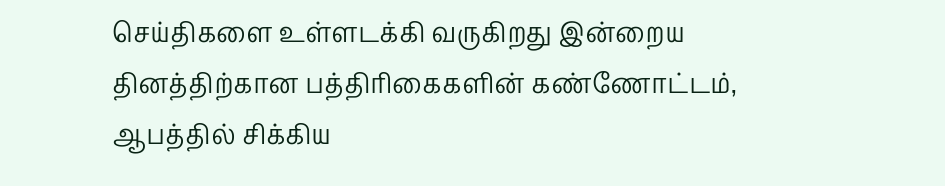செய்திகளை உள்ளடக்கி வருகிறது இன்றைய தினத்திற்கான பத்திரிகைகளின் கண்ணோட்டம்,
ஆபத்தில் சிக்கிய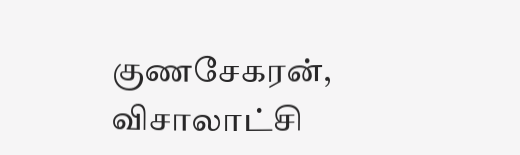குணசேகரன், விசாலாட்சி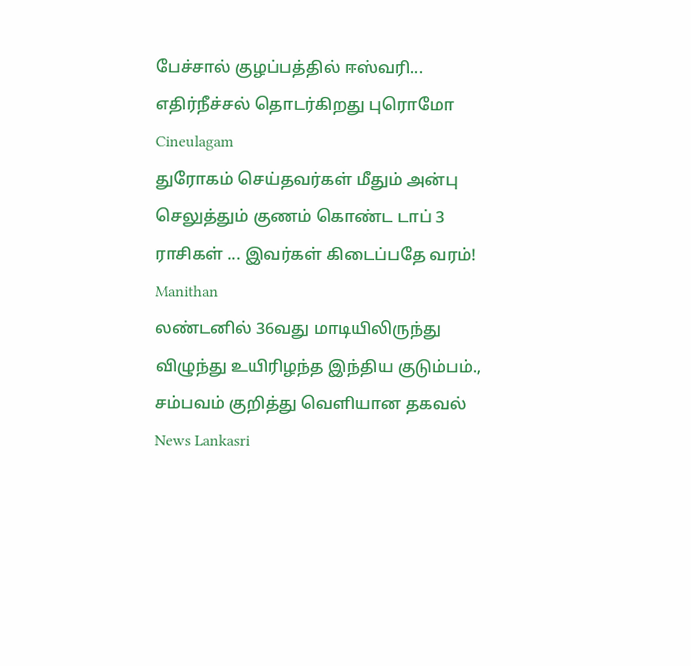பேச்சால் குழப்பத்தில் ஈஸ்வரி... எதிர்நீச்சல் தொடர்கிறது புரொமோ Cineulagam
துரோகம் செய்தவர்கள் மீதும் அன்பு செலுத்தும் குணம் கொண்ட டாப் 3 ராசிகள் ... இவர்கள் கிடைப்பதே வரம்! Manithan
லண்டனில் 36வது மாடியிலிருந்து விழுந்து உயிரிழந்த இந்திய குடும்பம்., சம்பவம் குறித்து வெளியான தகவல் News Lankasri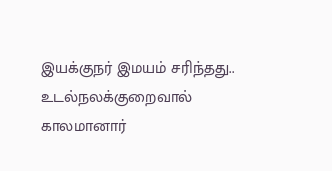இயக்குநர் இமயம் சரிந்தது.. உடல்நலக்குறைவால் காலமானார்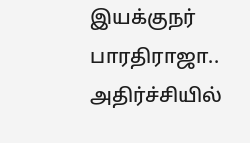இயக்குநர் பாரதிராஜா.. அதிர்ச்சியில்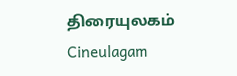திரையுலகம் Cineulagam